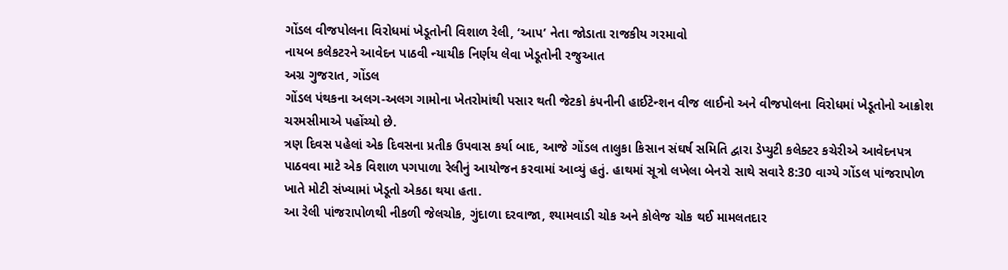ગોંડલ વીજપોલના વિરોધમાં ખેડૂતોની વિશાળ રેલી, ‘આપ’ નેતા જોડાતા રાજકીય ગરમાવો
નાયબ કલેકટરને આવેદન પાઠવી ન્યાયીક નિર્ણય લેવા ખેડૂતોની રજુઆત
અગ્ર ગુજરાત, ગોંડલ
ગોંડલ પંથકના અલગ-અલગ ગામોના ખેતરોમાંથી પસાર થતી જેટકો કંપનીની હાઈટેન્શન વીજ લાઈનો અને વીજપોલના વિરોધમાં ખેડૂતોનો આક્રોશ ચરમસીમાએ પહોંચ્યો છે.
ત્રણ દિવસ પહેલાં એક દિવસના પ્રતીક ઉપવાસ કર્યા બાદ, આજે ગોંડલ તાલુકા કિસાન સંઘર્ષ સમિતિ દ્વારા ડેપ્યુટી કલેક્ટર કચેરીએ આવેદનપત્ર પાઠવવા માટે એક વિશાળ પગપાળા રેલીનું આયોજન કરવામાં આવ્યું હતું. હાથમાં સૂત્રો લખેલા બેનરો સાથે સવારે 8:30 વાગ્યે ગોંડલ પાંજરાપોળ ખાતે મોટી સંખ્યામાં ખેડૂતો એકઠા થયા હતા.
આ રેલી પાંજરાપોળથી નીકળી જેલચોક, ગુંદાળા દરવાજા, શ્યામવાડી ચોક અને કોલેજ ચોક થઈ મામલતદાર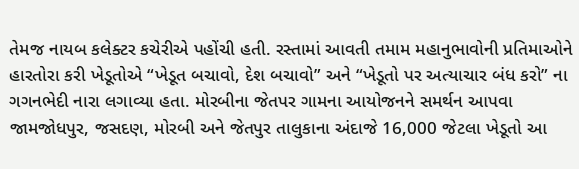તેમજ નાયબ કલેક્ટર કચેરીએ પહોંચી હતી. રસ્તામાં આવતી તમામ મહાનુભાવોની પ્રતિમાઓને હારતોરા કરી ખેડૂતોએ “ખેડૂત બચાવો, દેશ બચાવો” અને “ખેડૂતો પર અત્યાચાર બંધ કરો” ના ગગનભેદી નારા લગાવ્યા હતા. મોરબીના જેતપર ગામના આયોજનને સમર્થન આપવા જામજોધપુર, જસદણ, મોરબી અને જેતપુર તાલુકાના અંદાજે 16,000 જેટલા ખેડૂતો આ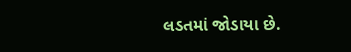લડતમાં જોડાયા છે.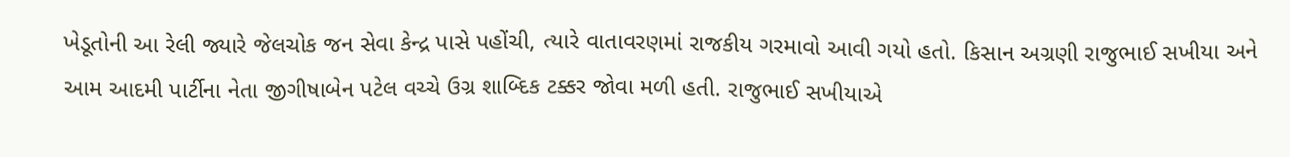ખેડૂતોની આ રેલી જ્યારે જેલચોક જન સેવા કેન્દ્ર પાસે પહોંચી, ત્યારે વાતાવરણમાં રાજકીય ગરમાવો આવી ગયો હતો. કિસાન અગ્રણી રાજુભાઈ સખીયા અને આમ આદમી પાર્ટીના નેતા જીગીષાબેન પટેલ વચ્ચે ઉગ્ર શાબ્દિક ટક્કર જોવા મળી હતી. રાજુભાઈ સખીયાએ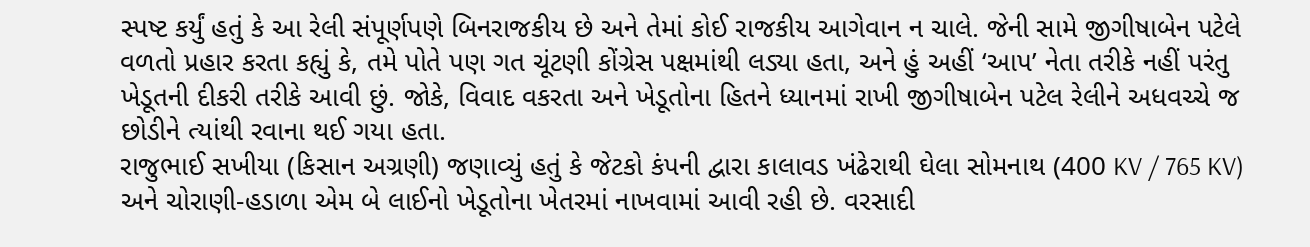સ્પષ્ટ કર્યું હતું કે આ રેલી સંપૂર્ણપણે બિનરાજકીય છે અને તેમાં કોઈ રાજકીય આગેવાન ન ચાલે. જેની સામે જીગીષાબેન પટેલે વળતો પ્રહાર કરતા કહ્યું કે, તમે પોતે પણ ગત ચૂંટણી કોંગ્રેસ પક્ષમાંથી લડ્યા હતા, અને હું અહીં ‘આપ’ નેતા તરીકે નહીં પરંતુ ખેડૂતની દીકરી તરીકે આવી છું. જોકે, વિવાદ વકરતા અને ખેડૂતોના હિતને ધ્યાનમાં રાખી જીગીષાબેન પટેલ રેલીને અધવચ્ચે જ છોડીને ત્યાંથી રવાના થઈ ગયા હતા.
રાજુભાઈ સખીયા (કિસાન અગ્રણી) જણાવ્યું હતું કે જેટકો કંપની દ્વારા કાલાવડ ખંઢેરાથી ઘેલા સોમનાથ (400 KV / 765 KV) અને ચોરાણી-હડાળા એમ બે લાઈનો ખેડૂતોના ખેતરમાં નાખવામાં આવી રહી છે. વરસાદી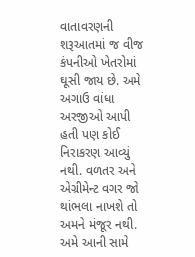વાતાવરણની શરૂઆતમાં જ વીજ કંપનીઓ ખેતરોમાં ઘૂસી જાય છે. અમે અગાઉ વાંધા અરજીઓ આપી હતી પણ કોઈ નિરાકરણ આવ્યું નથી. વળતર અને એગ્રીમેન્ટ વગર જો થાંભલા નાખશે તો અમને મંજૂર નથી. અમે આની સામે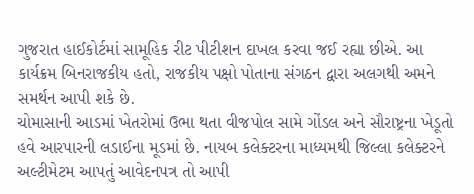ગુજરાત હાઈકોર્ટમાં સામૂહિક રીટ પીટીશન દાખલ કરવા જઈ રહ્યા છીએ. આ કાર્યક્રમ બિનરાજકીય હતો, રાજકીય પક્ષો પોતાના સંગઠન દ્વારા અલગથી અમને સમર્થન આપી શકે છે.
ચોમાસાની આડમાં ખેતરોમાં ઉભા થતા વીજપોલ સામે ગોંડલ અને સૌરાષ્ટ્રના ખેડૂતો હવે આરપારની લડાઈના મૂડમાં છે. નાયબ કલેક્ટરના માધ્યમથી જિલ્લા કલેક્ટરને અલ્ટીમેટમ આપતું આવેદનપત્ર તો આપી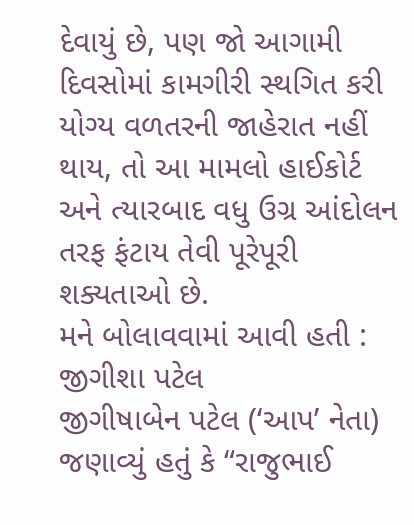દેવાયું છે, પણ જો આગામી દિવસોમાં કામગીરી સ્થગિત કરી યોગ્ય વળતરની જાહેરાત નહીં થાય, તો આ મામલો હાઈકોર્ટ અને ત્યારબાદ વધુ ઉગ્ર આંદોલન તરફ ફંટાય તેવી પૂરેપૂરી શક્યતાઓ છે.
મને બોલાવવામાં આવી હતી : જીગીશા પટેલ
જીગીષાબેન પટેલ (‘આપ’ નેતા) જણાવ્યું હતું કે “રાજુભાઈ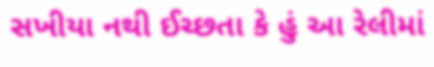સખીયા નથી ઈચ્છતા કે હું આ રેલીમાં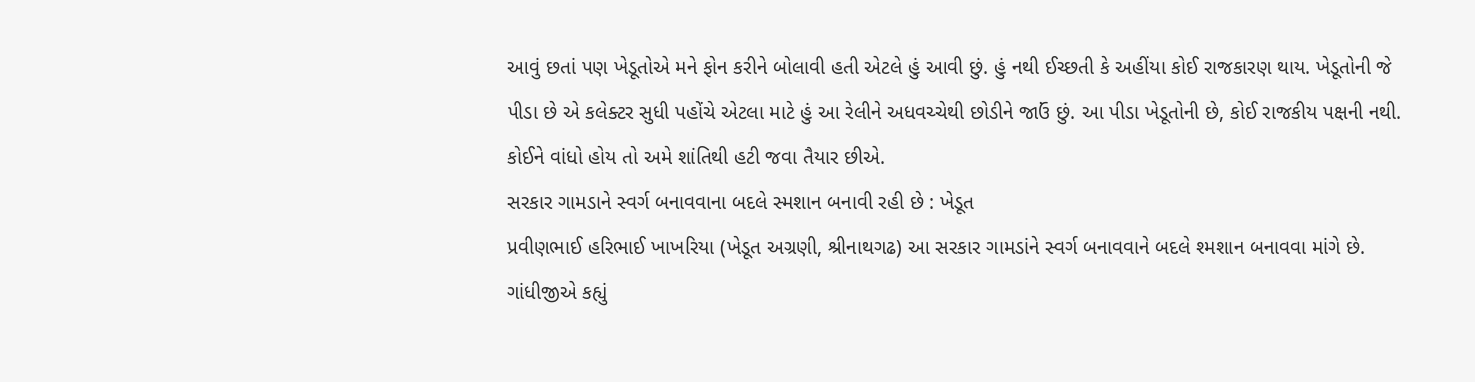આવું છતાં પણ ખેડૂતોએ મને ફોન કરીને બોલાવી હતી એટલે હું આવી છું. હું નથી ઈચ્છતી કે અહીંયા કોઈ રાજકારણ થાય. ખેડૂતોની જે પીડા છે એ કલેક્ટર સુધી પહોંચે એટલા માટે હું આ રેલીને અધવચ્ચેથી છોડીને જાઉં છું. આ પીડા ખેડૂતોની છે, કોઈ રાજકીય પક્ષની નથી. કોઈને વાંધો હોય તો અમે શાંતિથી હટી જવા તૈયાર છીએ.
સરકાર ગામડાને સ્વર્ગ બનાવવાના બદલે સ્મશાન બનાવી રહી છે : ખેડૂત
પ્રવીણભાઈ હરિભાઈ ખાખરિયા (ખેડૂત અગ્રણી, શ્રીનાથગઢ) આ સરકાર ગામડાંને સ્વર્ગ બનાવવાને બદલે શ્મશાન બનાવવા માંગે છે. ગાંધીજીએ કહ્યું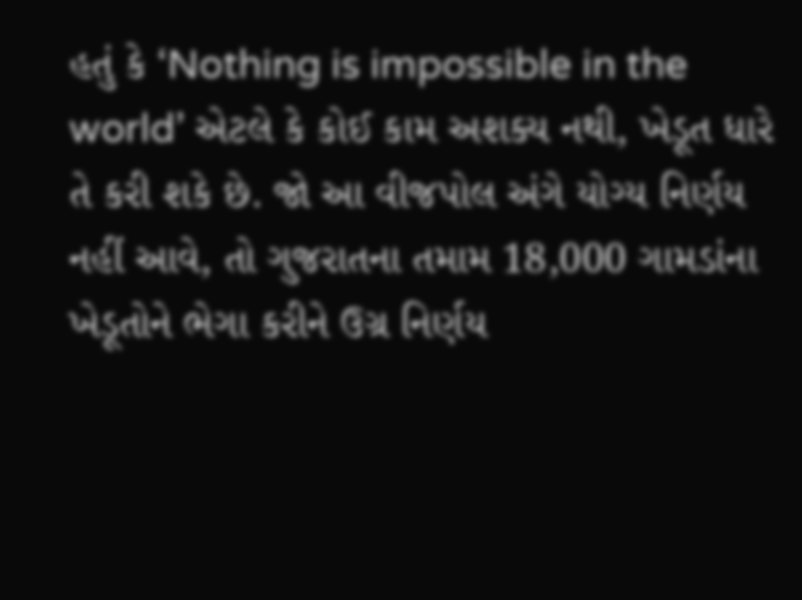હતું કે ‘Nothing is impossible in the world’ એટલે કે કોઈ કામ અશક્ય નથી, ખેડૂત ધારે તે કરી શકે છે. જો આ વીજપોલ અંગે યોગ્ય નિર્ણય નહીં આવે, તો ગુજરાતના તમામ 18,000 ગામડાંના ખેડૂતોને ભેગા કરીને ઉગ્ર નિર્ણય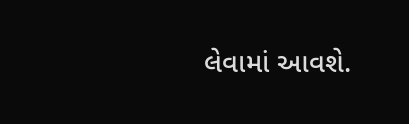લેવામાં આવશે.